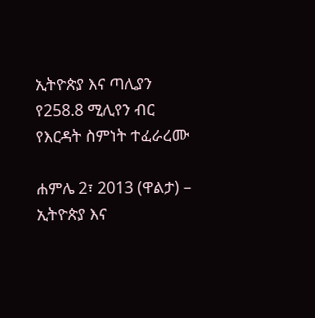ኢትዮጵያ እና ጣሊያን የ258.8 ሚሊየን ብር የእርዳት ስምነት ተፈራረሙ

ሐምሌ 2፣ 2013 (ዋልታ) – ኢትዮጵያ እና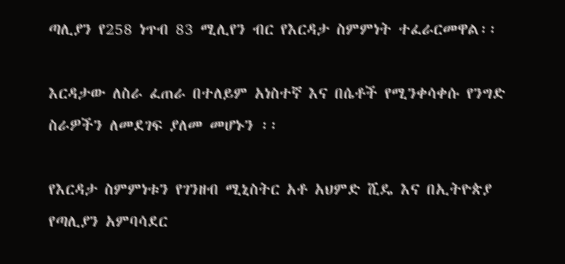ጣሊያን የ258 ነጥብ 83 ሚሊየን ብር የእርዳታ ስምምነት ተፈራርመዋል፡፡

እርዳታው ለስራ ፈጠራ በተለይም አነስተኛ እና በሴቶች የሚንቀሳቀሱ የንግድ ስራዎችን ለመደገፍ ያለመ መሆኑን ፡፡

የእርዳታ ስምምነቱን የገንዘብ ሚኒስትር አቶ አህምድ ሺዴ እና በኢትዮጵያ የጣሊያን አምባሳደር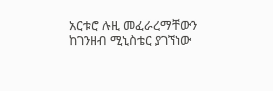አርቱሮ ሉዚ መፈራረማቸውን ከገንዘብ ሚኒስቴር ያገኘነው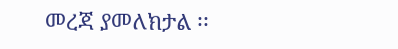መረጃ ያመለክታል ፡፡